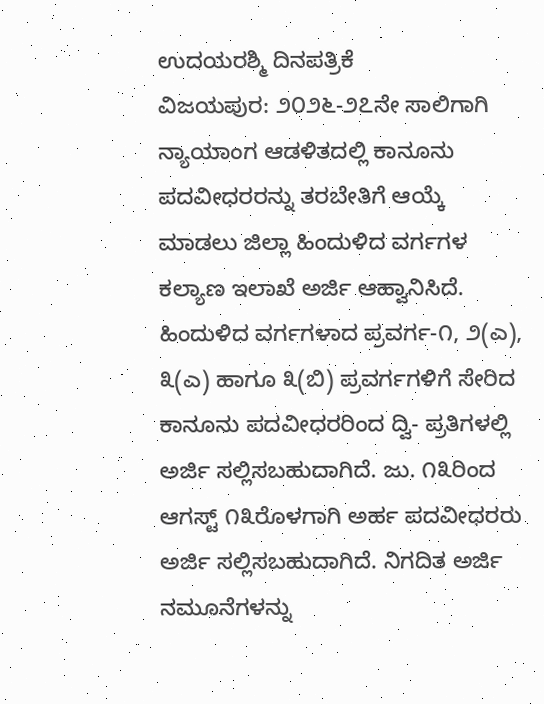ಉದಯರಶ್ಮಿ ದಿನಪತ್ರಿಕೆ
ವಿಜಯಪುರ: ೨೦೨೬-೨೭ನೇ ಸಾಲಿಗಾಗಿ ನ್ಯಾಯಾಂಗ ಆಡಳಿತದಲ್ಲಿ ಕಾನೂನು ಪದವೀಧರರನ್ನು ತರಬೇತಿಗೆ ಆಯ್ಕೆ ಮಾಡಲು ಜಿಲ್ಲಾ ಹಿಂದುಳಿದ ವರ್ಗಗಳ ಕಲ್ಯಾಣ ಇಲಾಖೆ ಅರ್ಜಿ ಆಹ್ವಾನಿಸಿದೆ.
ಹಿಂದುಳಿದ ವರ್ಗಗಳಾದ ಪ್ರವರ್ಗ-೧, ೨(ಎ), ೩(ಎ) ಹಾಗೂ ೩(ಬಿ) ಪ್ರವರ್ಗಗಳಿಗೆ ಸೇರಿದ ಕಾನೂನು ಪದವೀಧರರಿಂದ ದ್ವಿ- ಪ್ರತಿಗಳಲ್ಲಿ ಅರ್ಜಿ ಸಲ್ಲಿಸಬಹುದಾಗಿದೆ. ಜು. ೧೩ರಿಂದ ಆಗಸ್ಟ್ ೧೩ರೊಳಗಾಗಿ ಅರ್ಹ ಪದವೀಧರರು ಅರ್ಜಿ ಸಲ್ಲಿಸಬಹುದಾಗಿದೆ. ನಿಗದಿತ ಅರ್ಜಿ ನಮೂನೆಗಳನ್ನು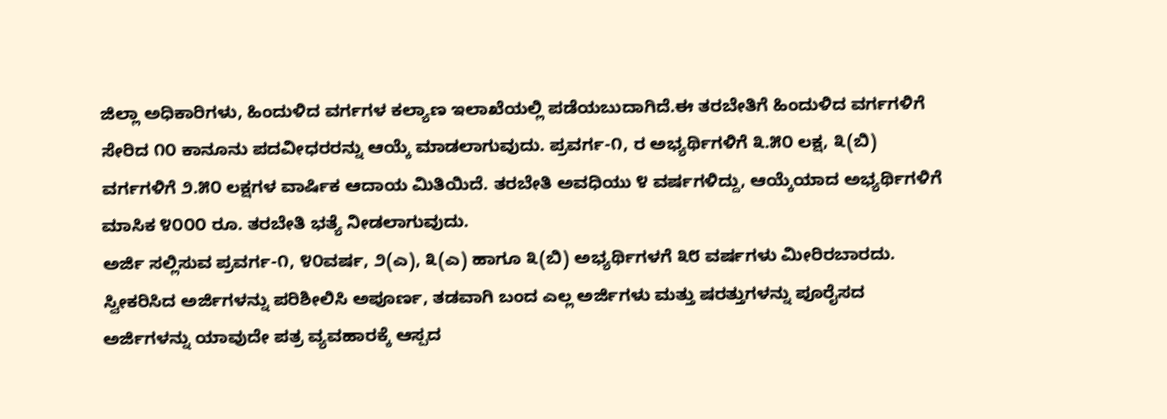ಜಿಲ್ಲಾ ಅಧಿಕಾರಿಗಳು, ಹಿಂದುಳಿದ ವರ್ಗಗಳ ಕಲ್ಯಾಣ ಇಲಾಖೆಯಲ್ಲಿ ಪಡೆಯಬುದಾಗಿದೆ.ಈ ತರಬೇತಿಗೆ ಹಿಂದುಳಿದ ವರ್ಗಗಳಿಗೆ ಸೇರಿದ ೧೦ ಕಾನೂನು ಪದವೀಧರರನ್ನು ಆಯ್ಕೆ ಮಾಡಲಾಗುವುದು. ಪ್ರವರ್ಗ-೧, ರ ಅಭ್ಯರ್ಥಿಗಳಿಗೆ ೩.೫೦ ಲಕ್ಷ, ೩(ಬಿ) ವರ್ಗಗಳಿಗೆ ೨.೫೦ ಲಕ್ಷಗಳ ವಾರ್ಷಿಕ ಆದಾಯ ಮಿತಿಯಿದೆ. ತರಬೇತಿ ಅವಧಿಯು ೪ ವರ್ಷಗಳಿದ್ದು, ಆಯ್ಕೆಯಾದ ಅಭ್ಯರ್ಥಿಗಳಿಗೆ ಮಾಸಿಕ ೪೦೦೦ ರೂ. ತರಬೇತಿ ಭತ್ಯೆ ನೀಡಲಾಗುವುದು.
ಅರ್ಜಿ ಸಲ್ಲಿಸುವ ಪ್ರವರ್ಗ-೧, ೪೦ವರ್ಷ, ೨(ಎ), ೩(ಎ) ಹಾಗೂ ೩(ಬಿ) ಅಭ್ಯರ್ಥಿಗಳಗೆ ೩೮ ವರ್ಷಗಳು ಮೀರಿರಬಾರದು. ಸ್ವೀಕರಿಸಿದ ಅರ್ಜಿಗಳನ್ನು ಪರಿಶೀಲಿಸಿ ಅಪೂರ್ಣ, ತಡವಾಗಿ ಬಂದ ಎಲ್ಲ ಅರ್ಜಿಗಳು ಮತ್ತು ಷರತ್ತುಗಳನ್ನು ಪೂರೈಸದ ಅರ್ಜಿಗಳನ್ನು ಯಾವುದೇ ಪತ್ರ ವ್ಯವಹಾರಕ್ಕೆ ಆಸ್ಪದ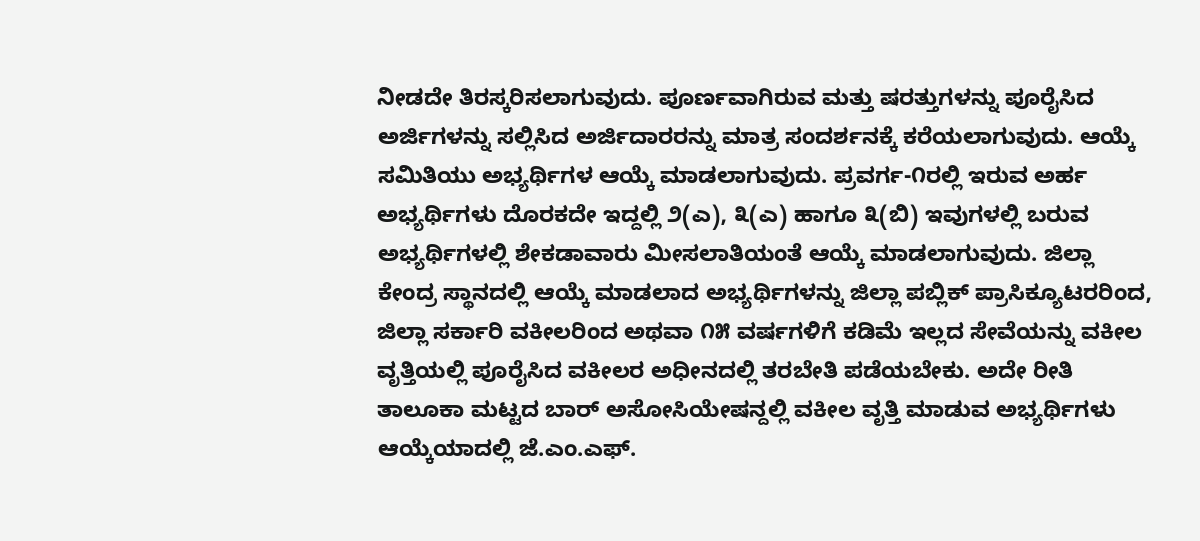ನೀಡದೇ ತಿರಸ್ಕರಿಸಲಾಗುವುದು. ಪೂರ್ಣವಾಗಿರುವ ಮತ್ತು ಷರತ್ತುಗಳನ್ನು ಪೂರೈಸಿದ ಅರ್ಜಿಗಳನ್ನು ಸಲ್ಲಿಸಿದ ಅರ್ಜಿದಾರರನ್ನು ಮಾತ್ರ ಸಂದರ್ಶನಕ್ಕೆ ಕರೆಯಲಾಗುವುದು. ಆಯ್ಕೆ ಸಮಿತಿಯು ಅಭ್ಯರ್ಥಿಗಳ ಆಯ್ಕೆ ಮಾಡಲಾಗುವುದು. ಪ್ರವರ್ಗ-೧ರಲ್ಲಿ ಇರುವ ಅರ್ಹ ಅಭ್ಯರ್ಥಿಗಳು ದೊರಕದೇ ಇದ್ದಲ್ಲಿ ೨(ಎ), ೩(ಎ) ಹಾಗೂ ೩(ಬಿ) ಇವುಗಳಲ್ಲಿ ಬರುವ ಅಭ್ಯರ್ಥಿಗಳಲ್ಲಿ ಶೇಕಡಾವಾರು ಮೀಸಲಾತಿಯಂತೆ ಆಯ್ಕೆ ಮಾಡಲಾಗುವುದು. ಜಿಲ್ಲಾ ಕೇಂದ್ರ ಸ್ಥಾನದಲ್ಲಿ ಆಯ್ಕೆ ಮಾಡಲಾದ ಅಭ್ಯರ್ಥಿಗಳನ್ನು ಜಿಲ್ಲಾ ಪಬ್ಲಿಕ್ ಪ್ರಾಸಿಕ್ಯೂಟರರಿಂದ, ಜಿಲ್ಲಾ ಸರ್ಕಾರಿ ವಕೀಲರಿಂದ ಅಥವಾ ೧೫ ವರ್ಷಗಳಿಗೆ ಕಡಿಮೆ ಇಲ್ಲದ ಸೇವೆಯನ್ನು ವಕೀಲ ವೃತ್ತಿಯಲ್ಲಿ ಪೂರೈಸಿದ ವಕೀಲರ ಅಧೀನದಲ್ಲಿ ತರಬೇತಿ ಪಡೆಯಬೇಕು. ಅದೇ ರೀತಿ ತಾಲೂಕಾ ಮಟ್ಟದ ಬಾರ್ ಅಸೋಸಿಯೇಷನ್ದಲ್ಲಿ ವಕೀಲ ವೃತ್ತಿ ಮಾಡುವ ಅಭ್ಯರ್ಥಿಗಳು ಆಯ್ಕೆಯಾದಲ್ಲಿ ಜೆ.ಎಂ.ಎಫ್.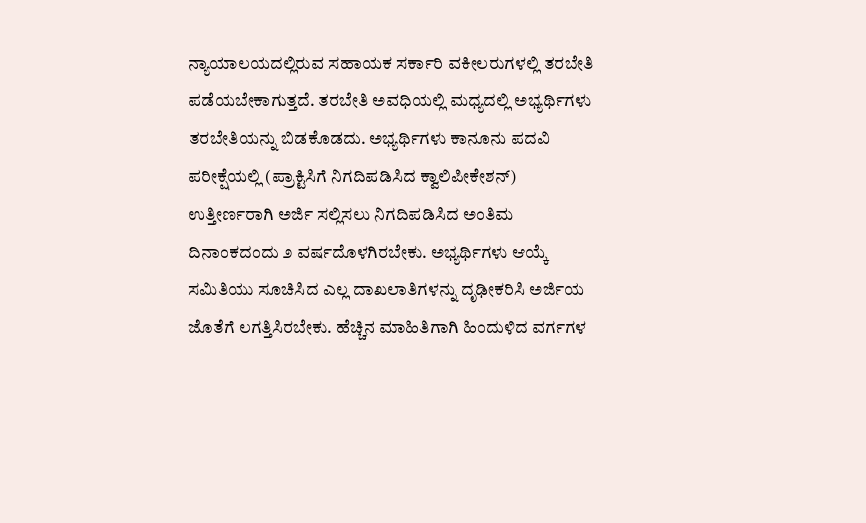ನ್ಯಾಯಾಲಯದಲ್ಲಿರುವ ಸಹಾಯಕ ಸರ್ಕಾರಿ ವಕೀಲರುಗಳಲ್ಲಿ ತರಬೇತಿ ಪಡೆಯಬೇಕಾಗುತ್ತದೆ. ತರಬೇತಿ ಅವಧಿಯಲ್ಲಿ ಮಧ್ಯದಲ್ಲಿ ಅಭ್ಯರ್ಥಿಗಳು ತರಬೇತಿಯನ್ನು ಬಿಡಕೊಡದು. ಅಭ್ಯರ್ಥಿಗಳು ಕಾನೂನು ಪದವಿ ಪರೀಕ್ಷೆಯಲ್ಲಿ (ಪ್ರಾಕ್ಟಿಸಿಗೆ ನಿಗದಿಪಡಿಸಿದ ಕ್ವಾಲಿಪೀಕೇಶನ್) ಉತ್ತೀರ್ಣರಾಗಿ ಅರ್ಜಿ ಸಲ್ಲಿಸಲು ನಿಗದಿಪಡಿಸಿದ ಅಂತಿಮ ದಿನಾಂಕದಂದು ೨ ವರ್ಷದೊಳಗಿರಬೇಕು. ಅಭ್ಯರ್ಥಿಗಳು ಆಯ್ಕೆ ಸಮಿತಿಯು ಸೂಚಿಸಿದ ಎಲ್ಲ ದಾಖಲಾತಿಗಳನ್ನು ದೃಢೀಕರಿಸಿ ಅರ್ಜಿಯ ಜೊತೆಗೆ ಲಗತ್ತಿಸಿರಬೇಕು. ಹೆಚ್ಚಿನ ಮಾಹಿತಿಗಾಗಿ ಹಿಂದುಳಿದ ವರ್ಗಗಳ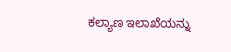ಕಲ್ಯಾಣ ಇಲಾಖೆಯನ್ನು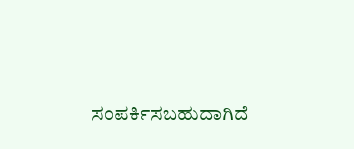ಸಂಪರ್ಕಿಸಬಹುದಾಗಿದೆ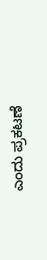ಎಂದು ಪ್ರಕಟಣೆ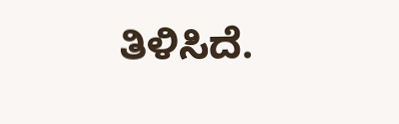ತಿಳಿಸಿದೆ.